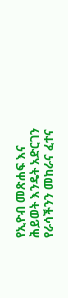የኢዮብ መጽሐፍ እና ሕይወት እንዴት አድርገን የራሳችንን መከራና ፈተና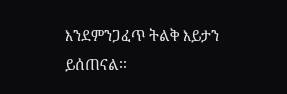እንደምንጋፈጥ ትልቅ እይታን ይሰጠናል፡፡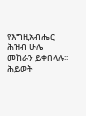የእግዚአብሔር ሕዝብ ሁሌ መከራን ይቀበላሉ፡፡ ሕይወት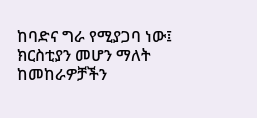ከባድና ግራ የሚያጋባ ነው፤ ክርስቲያን መሆን ማለት ከመከራዎቻችን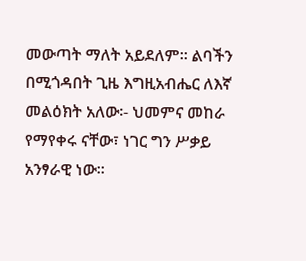መውጣት ማለት አይደለም፡፡ ልባችን በሚጎዳበት ጊዜ እግዚአብሔር ለእኛ መልዕክት አለው፡- ህመምና መከራ የማየቀሩ ናቸው፣ ነገር ግን ሥቃይ አንፃራዊ ነው፡፡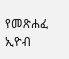የመጽሐፈ ኢዮብ